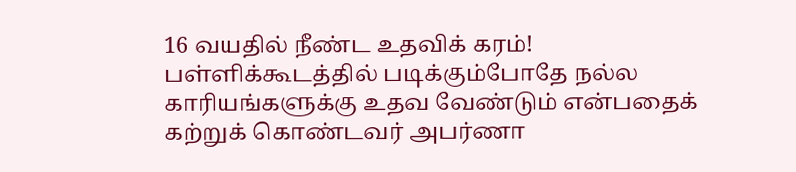16 வயதில் நீண்ட உதவிக் கரம்!
பள்ளிக்கூடத்தில் படிக்கும்போதே நல்ல காரியங்களுக்கு உதவ வேண்டும் என்பதைக் கற்றுக் கொண்டவர் அபர்ணா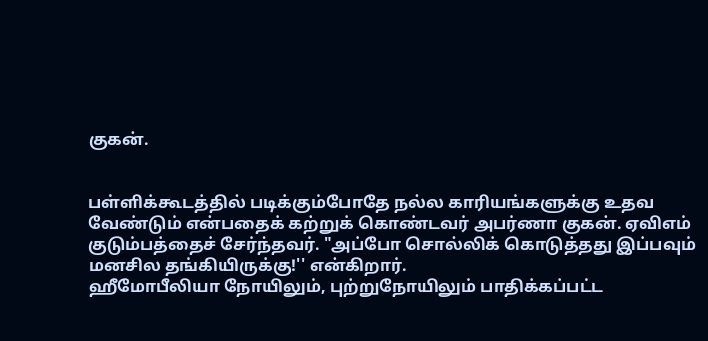குகன்.


பள்ளிக்கூடத்தில் படிக்கும்போதே நல்ல காரியங்களுக்கு உதவ வேண்டும் என்பதைக் கற்றுக் கொண்டவர் அபர்ணா குகன். ஏவிஎம் குடும்பத்தைச் சேர்ந்தவர். "அப்போ சொல்லிக் கொடுத்தது இப்பவும் மனசில தங்கியிருக்கு!'' என்கிறார்.
ஹீமோபீலியா நோயிலும், புற்றுநோயிலும் பாதிக்கப்பட்ட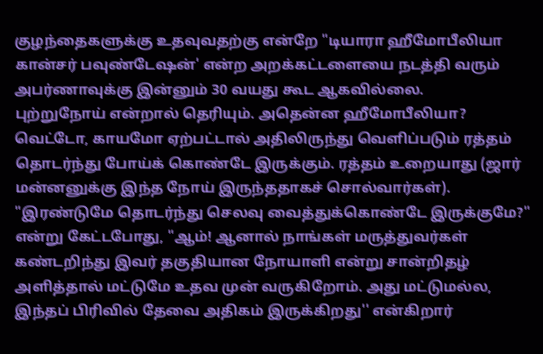குழந்தைகளுக்கு உதவுவதற்கு என்றே "டியாரா ஹீமோபீலியா கான்சர் பவுண்டேஷன்' என்ற அறக்கட்டளையை நடத்தி வரும் அபர்ணாவுக்கு இன்னும் 30 வயது கூட ஆகவில்லை.
புற்றுநோய் என்றால் தெரியும். அதென்ன ஹீமோபீலியா? வெட்டோ, காயமோ ஏற்பட்டால் அதிலிருந்து வெளிப்படும் ரத்தம் தொடர்ந்து போய்க் கொண்டே இருக்கும். ரத்தம் உறையாது (ஜார் மன்னனுக்கு இந்த நோய் இருந்ததாகச் சொல்வார்கள்).
"இரண்டுமே தொடர்ந்து செலவு வைத்துக்கொண்டே இருக்குமே?'' என்று கேட்டபோது, "ஆம்! ஆனால் நாங்கள் மருத்துவர்கள் கண்டறிந்து இவர் தகுதியான நோயாளி என்று சான்றிதழ் அளித்தால் மட்டுமே உதவ முன் வருகிறோம். அது மட்டுமல்ல, இந்தப் பிரிவில் தேவை அதிகம் இருக்கிறது'' என்கிறார்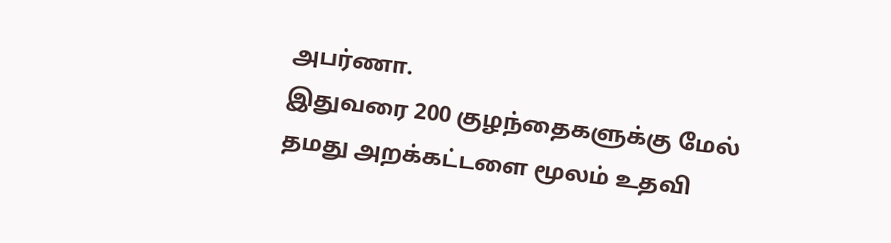அபர்ணா.
இதுவரை 200 குழந்தைகளுக்கு மேல் தமது அறக்கட்டளை மூலம் உதவி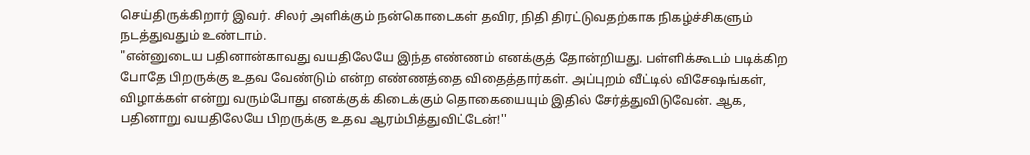செய்திருக்கிறார் இவர். சிலர் அளிக்கும் நன்கொடைகள் தவிர, நிதி திரட்டுவதற்காக நிகழ்ச்சிகளும் நடத்துவதும் உண்டாம்.
"என்னுடைய பதினான்காவது வயதிலேயே இந்த எண்ணம் எனக்குத் தோன்றியது. பள்ளிக்கூடம் படிக்கிற போதே பிறருக்கு உதவ வேண்டும் என்ற எண்ணத்தை விதைத்தார்கள். அப்புறம் வீட்டில் விசேஷங்கள், விழாக்கள் என்று வரும்போது எனக்குக் கிடைக்கும் தொகையையும் இதில் சேர்த்துவிடுவேன். ஆக, பதினாறு வயதிலேயே பிறருக்கு உதவ ஆரம்பித்துவிட்டேன்!''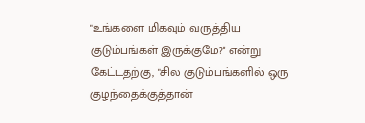"உங்களை மிகவும் வருத்திய குடும்பங்கள் இருக்குமே?'' என்று கேட்டதற்கு, "சில குடும்பங்களில் ஒரு குழந்தைக்குத்தான்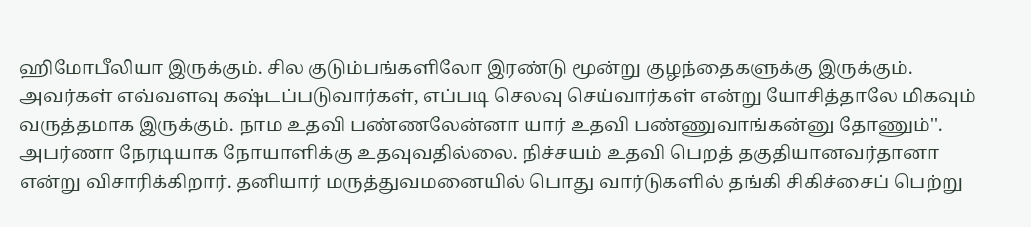ஹிமோபீலியா இருக்கும். சில குடும்பங்களிலோ இரண்டு மூன்று குழந்தைகளுக்கு இருக்கும். அவர்கள் எவ்வளவு கஷ்டப்படுவார்கள், எப்படி செலவு செய்வார்கள் என்று யோசித்தாலே மிகவும் வருத்தமாக இருக்கும். நாம உதவி பண்ணலேன்னா யார் உதவி பண்ணுவாங்கன்னு தோணும்''.
அபர்ணா நேரடியாக நோயாளிக்கு உதவுவதில்லை. நிச்சயம் உதவி பெறத் தகுதியானவர்தானா என்று விசாரிக்கிறார். தனியார் மருத்துவமனையில் பொது வார்டுகளில் தங்கி சிகிச்சைப் பெற்று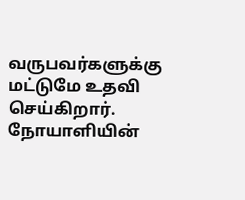வருபவர்களுக்கு மட்டுமே உதவி செய்கிறார். நோயாளியின்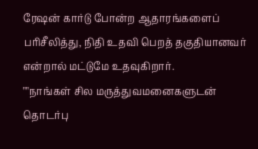ரேஷன் கார்டு போன்ற ஆதாரங்களைப் பரிசீலித்து, நிதி உதவி பெறத் தகுதியானவர் என்றால் மட்டுமே உதவுகிறார்.
""நாங்கள் சில மருத்துவமனைகளுடன் தொடர்பு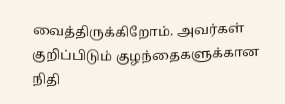வைத்திருக்கிறோம். அவர்கள் குறிப்பிடும் குழந்தைகளுக்கான நிதி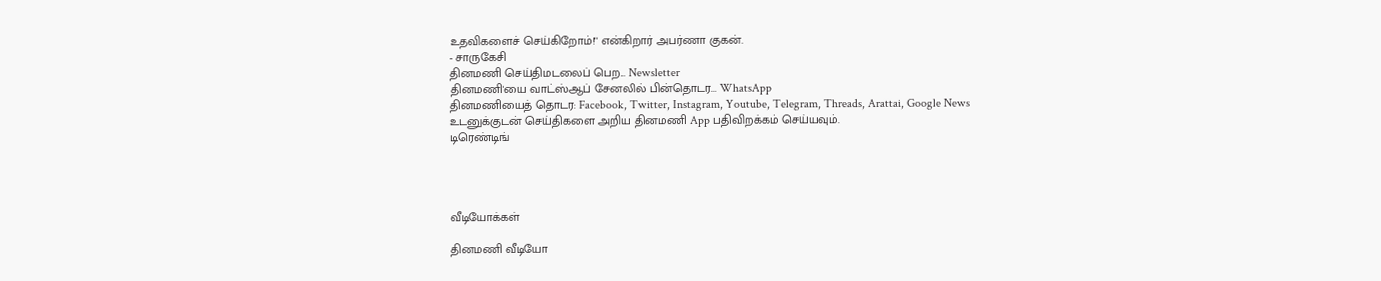உதவிகளைச் செய்கிறோம்!'' என்கிறார் அபர்ணா குகன்.
- சாருகேசி
தினமணி செய்திமடலைப் பெற... Newsletter
தினமணி'யை வாட்ஸ்ஆப் சேனலில் பின்தொடர... WhatsApp
தினமணியைத் தொடர: Facebook, Twitter, Instagram, Youtube, Telegram, Threads, Arattai, Google News
உடனுக்குடன் செய்திகளை அறிய தினமணி App பதிவிறக்கம் செய்யவும்.
டிரெண்டிங்




வீடியோக்கள்

தினமணி வீடியோ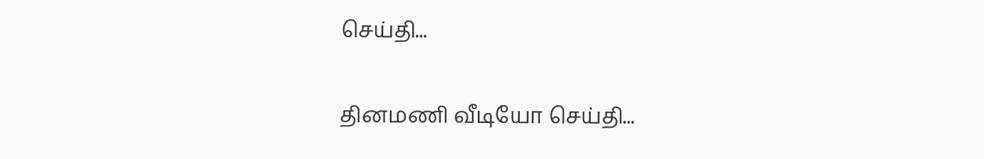செய்தி...

தினமணி வீடியோ செய்தி...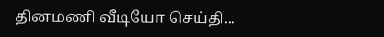தினமணி வீடியோ செய்தி...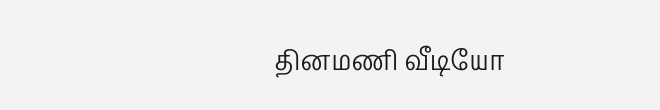தினமணி வீடியோ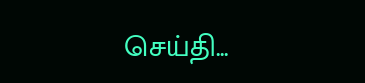செய்தி...